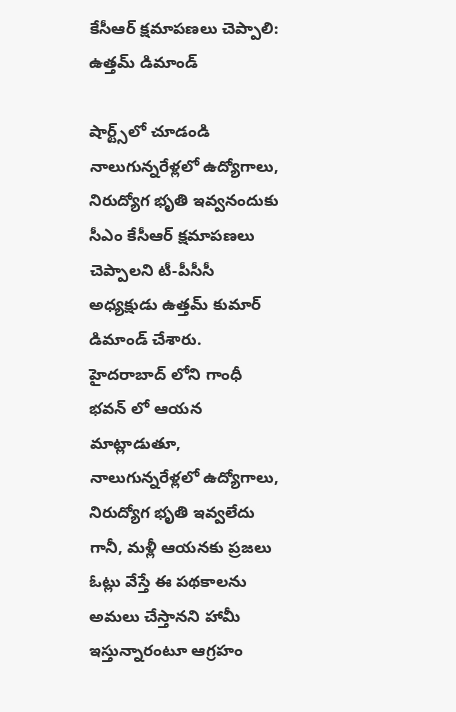కేసీఆర్ క్షమాపణలు చెప్పాలి: ఉత్తమ్ డిమాండ్

షార్ట్స్‌లో చూడండి
నాలుగున్నరేళ్లలో ఉద్యోగాలు, నిరుద్యోగ భృతి ఇవ్వనందుకు సీఎం కేసీఆర్ క్షమాపణలు చెప్పాలని టీ-పీసీసీ అధ్యక్షుడు ఉత్తమ్ కుమార్ డిమాండ్ చేశారు. హైదరాబాద్ లోని గాంధీ భవన్ లో ఆయన మాట్లాడుతూ, నాలుగున్నరేళ్లలో ఉద్యోగాలు, నిరుద్యోగ భృతి ఇవ్వలేదు గానీ, మళ్లీ ఆయనకు ప్రజలు ఓట్లు వేస్తే ఈ పథకాలను అమలు చేస్తానని హామీ ఇస్తున్నారంటూ ఆగ్రహం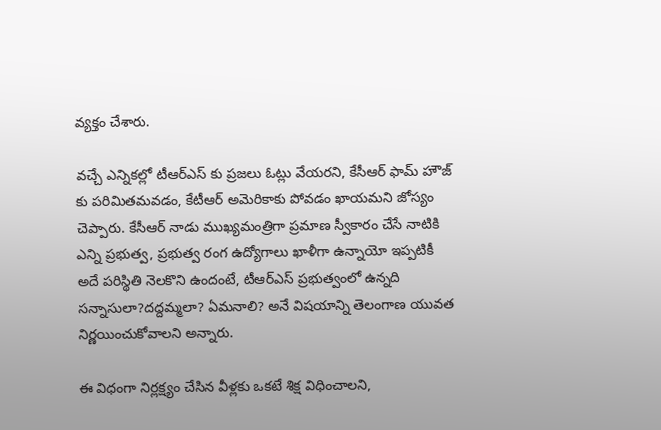వ్యక్తం చేశారు.

వచ్చే ఎన్నికల్లో టీఆర్ఎస్ కు ప్రజలు ఓట్లు వేయరని, కేసీఆర్ ఫామ్ హౌజ్ కు పరిమితమవడం, కేటీఆర్ అమెరికాకు పోవడం ఖాయమని జోస్యం చెప్పారు. కేసీఆర్ నాడు ముఖ్యమంత్రిగా ప్రమాణ స్వీకారం చేసే నాటికి ఎన్ని ప్రభుత్వ, ప్రభుత్వ రంగ ఉద్యోగాలు ఖాళీగా ఉన్నాయో ఇప్పటికీ అదే పరిస్థితి నెలకొని ఉందంటే, టీఆర్ఎస్ ప్రభుత్వంలో ఉన్నది సన్నాసులా?దద్దమ్మలా? ఏమనాలి? అనే విషయాన్ని తెలంగాణ యువత నిర్ణయించుకోవాలని అన్నారు.

ఈ విధంగా నిర్లక్ష్యం చేసిన వీళ్లకు ఒకటే శిక్ష విధించాలని,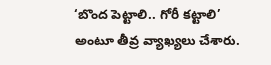‘బొంద పెట్టాలి.. గోరీ కట్టాలి’ అంటూ తీవ్ర వ్యాఖ్యలు చేశారు.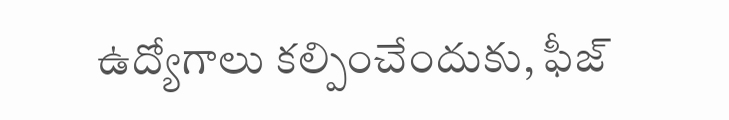ఉద్యోగాలు కల్పించేందుకు, ఫీజ్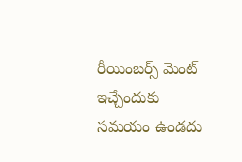రీయింబర్స్ మెంట్ ఇచ్చేందుకు సమయం ఉండదు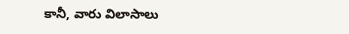కానీ, వారు విలాసాలు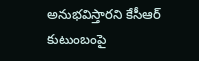అనుభవిస్తారని కేసీఆర్ కుటుంబంపై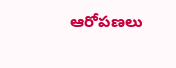ఆరోపణలు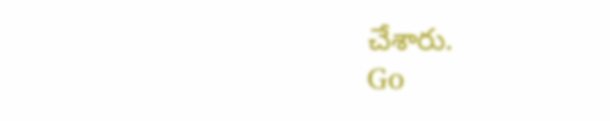చేశారు.
Go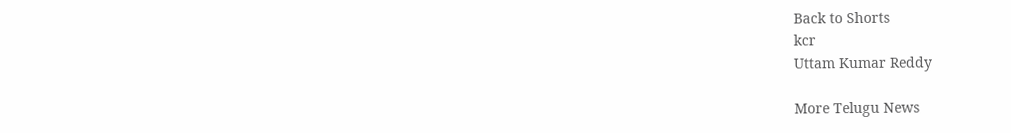Back to Shorts
kcr
Uttam Kumar Reddy

More Telugu News